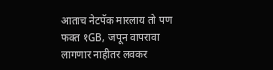आताच नेटपॅक मारलाय तो पण फक्त १GB, जपून वापरावा लागणार नाहीतर लवकर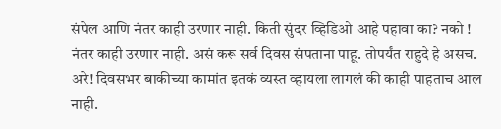संपेल आणि नंतर काही उरणार नाही. किती सुंदर व्हिडिओ आहे पहावा का? नको ! नंतर काही उरणार नाही. असं करू सर्व दिवस संपताना पाहू. तोपर्यंत राहुदे हे असच. अरे! दिवसभर बाकीच्या कामांत इतकं व्यस्त व्हायला लागलं की काही पाहताच आल नाही.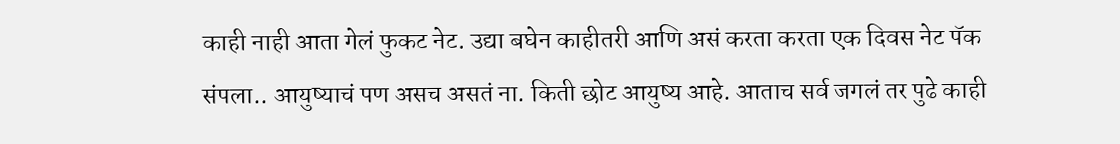काही नाही आता गेलं फुकट नेट. उद्या बघेन काहीतरी आणि असं करता करता एक दिवस नेट पॅक संपला.. आयुष्याचं पण असच असतं ना. किती छोट आयुष्य आहे. आताच सर्व जगलं तर पुढे काही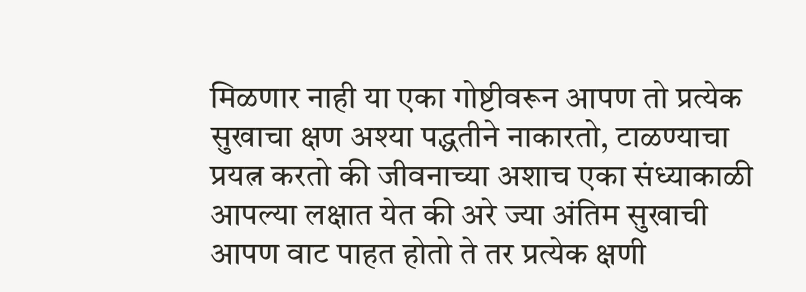मिळणार नाही या एका गोष्टीवरून आपण तो प्रत्येक सुखाचा क्षण अश्या पद्धतीने नाकारतो, टाळण्याचा प्रयत्न करतो की जीवनाच्या अशाच एका संध्याकाळी आपल्या लक्षात येत की अरे ज्या अंतिम सुखाची आपण वाट पाहत होतो ते तर प्रत्येक क्षणी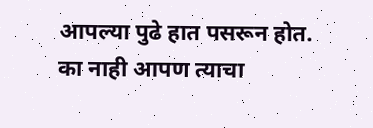आपल्या पुढे हात पसरून होत. का नाही आपण त्याचा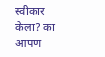स्वीकार केला? का आपण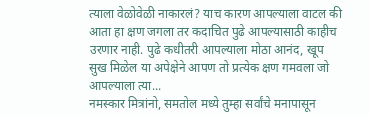त्याला वेळोवेळी नाकारलं? याच कारण आपल्याला वाटल की आता हा क्षण जगला तर कदाचित पुढे आपल्यासाठी काहीच उरणार नाही. पुढे कधीतरी आपल्याला मोठा आनंद, खूप सुख मिळेल या अपेक्षेने आपण तो प्रत्येक क्षण गमवला जो आपल्याला त्या...
नमस्कार मित्रांनो, समतोल मध्ये तुम्हा सर्वांचे मनापासून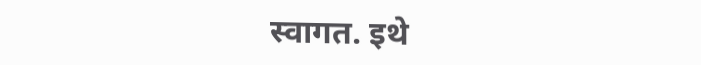स्वागत. इथे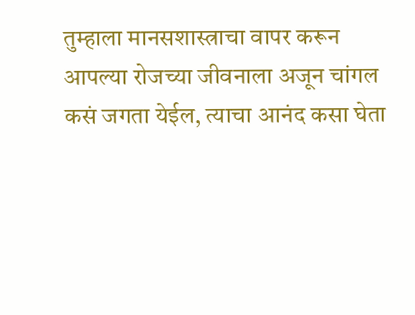तुम्हाला मानसशास्त्राचा वापर करून आपल्या रोजच्या जीवनाला अजून चांगल कसं जगता येईल, त्याचा आनंद कसा घेता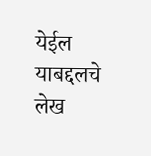येईल याबद्दलचे लेख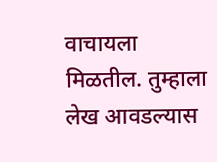वाचायला मिळतील. तुम्हाला लेख आवडल्यास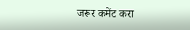जरूर कमेंट करा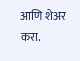आणि शेअर करा.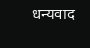धन्यवाद